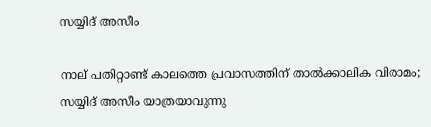സയ്യിദ്‌ അസീം

നാല് പതിറ്റാണ്ട്‌ കാലത്തെ പ്രവാസത്തിന് താൽക്കാലിക വിരാമം; സയ്യിദ്‌ അസീം യാത്രയാവുന്നു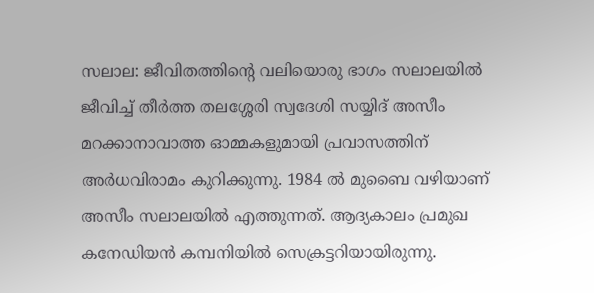സലാല: ജീവിതത്തിന്റെ വലിയൊരു ഭാഗം സലാലയിൽ ജീവിച്ച്‌ തീർത്ത തലശ്ശേരി സ്വദേശി സയ്യിദ്‌ അസീം മറക്കാനാവാത്ത ഓമ്മകളുമായി പ്രവാസത്തിന് അർധവിരാമം കുറിക്കുന്നു. 1984 ൽ മുബൈ വഴിയാണ് അസീം സലാലയിൽ എത്തുന്നത്‌. ആദ്യകാലം പ്രമുഖ കനേഡിയൻ കമ്പനിയിൽ സെക്രട്ടറിയായിരുന്നു.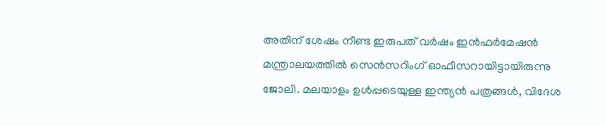അതിന് ശേഷം നീണ്ട ഇരുപത്‌ വർഷം ഇൻഫർമേഷൻ മന്ത്രാലയത്തിൽ സെൻസറിംഗ്‌ ഓഫീസറായിട്ടായിരുന്നു ജോലി. മലയാളം ഉൾപ്പടെയുള്ള ഇന്ത്യൻ പത്രങ്ങൾ, വിദേശ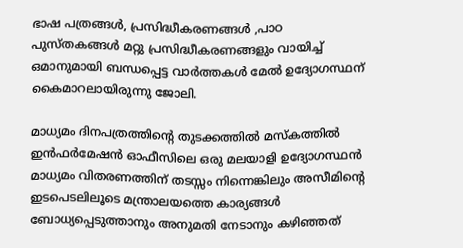ഭാഷ പത്രങ്ങൾ, പ്രസിദ്ധീകരണങ്ങൾ ,പാഠ പുസ്തകങ്ങൾ മറ്റു പ്രസിദ്ധീകരണങ്ങളും വായിച്ച്‌ ഒമാനുമായി ബന്ധപ്പെട്ട വാർത്തകൾ മേൽ ഉദ്യോഗസ്ഥന് കൈമാറലായിരുന്നു ജോലി.

മാധ്യമം ദിനപത്രത്തിന്റെ തുടക്കത്തിൽ മസ്‌കത്തിൽ ഇൻഫർമേഷൻ ഓഫീസിലെ ഒരു മലയാളി ഉദ്യോഗസ്ഥൻ മാധ്യമം വിതരണത്തിന് തടസ്സം നിന്നെങ്കിലും അസീമിന്റെ ഇടപെടലിലൂടെ മന്ത്രാലയത്തെ കാര്യങ്ങൾ ബോധ്യപ്പെടുത്താനും അനുമതി നേടാനും കഴിഞ്ഞത്‌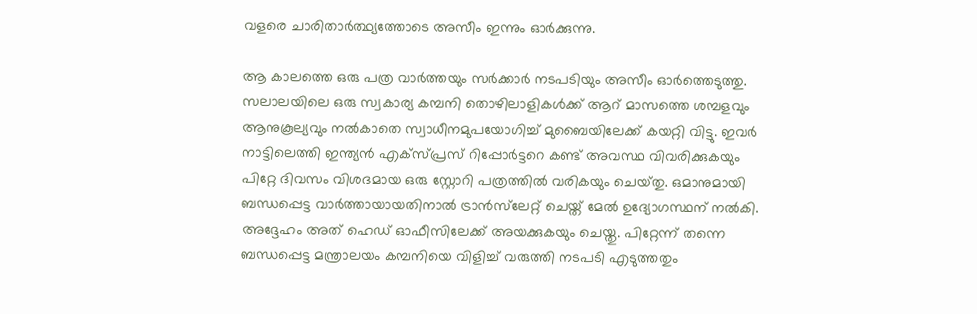വളരെ ചാരിതാർത്ഥ്യത്തോടെ അസീം ഇന്നും ഓർക്കുന്നു.

ആ കാലത്തെ ഒരു പത്ര വാർത്തയും സർക്കാർ നടപടിയും അസീം ഓർത്തെടുത്തു. സലാലയിലെ ഒരു സ്വകാര്യ കമ്പനി തൊഴിലാളികൾക്ക്‌ ആറ് മാസത്തെ ശമ്പളവും ആനുകൂല്യവും നൽകാതെ സ്വാധീനമുപയോഗിച്ച്‌ മുബൈയിലേക്ക്‌ കയറ്റി വിട്ടു. ഇവർ നാട്ടിലെത്തി ഇന്ത്യൻ എക്സ്‌പ്രസ്‌ റിപ്പോർട്ടറെ കണ്ട്‌ അവസ്ഥ വിവരിക്കുകയും പിറ്റേ ദിവസം വിശദമായ ഒരു സ്റ്റോറി പത്രത്തിൽ വരികയും ചെയ്‌തു. ഒമാനുമായി ബന്ധപ്പെട്ട വാർത്തായായതിനാൽ ട്രാൻസ്‌ലേറ്റ്‌ ചെയ്ത്‌ മേൽ ഉദ്യോഗസ്ഥന് നൽകി. അദ്ദേഹം അത്‌ ഹെഡ്‌ ഓഫീസിലേക്ക്‌ അയക്കുകയും ചെയ്തു. പിറ്റേന്ന് തന്നെ ബന്ധപ്പെട്ട മന്ത്രാലയം കമ്പനിയെ വിളിച്ച്‌ വരുത്തി നടപടി എടുത്തതും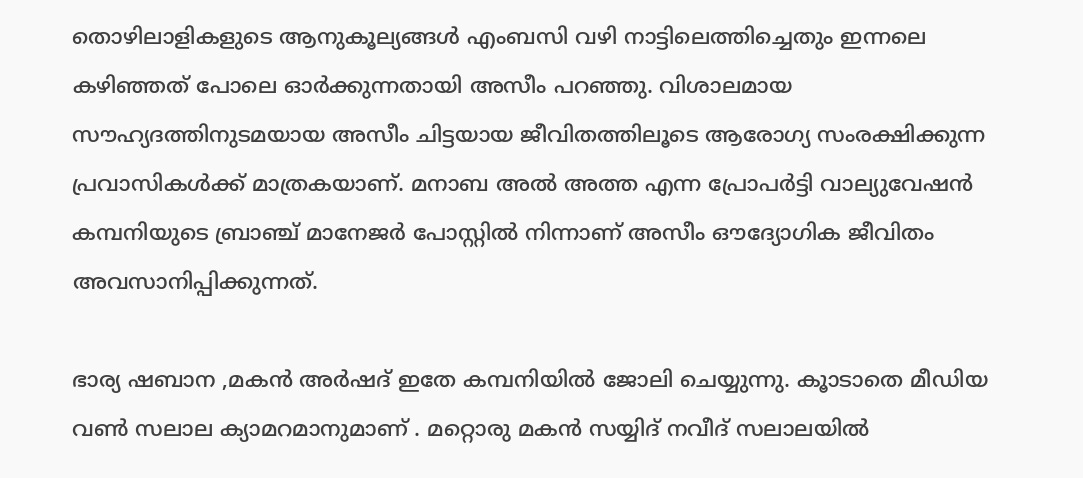തൊഴിലാളികളുടെ ആനുകൂല്യങ്ങൾ എംബസി വഴി നാട്ടിലെത്തിച്ചെതും ഇന്നലെ കഴിഞ്ഞത്‌ പോലെ ഓർക്കുന്നതായി അസീം പറഞ്ഞു. വിശാലമായ സൗഹ്യദത്തിനുടമയായ അസീം ചിട്ടയായ ജീവിതത്തിലൂടെ ആരോഗ്യ സംരക്ഷിക്കുന്ന പ്രവാസികൾക്ക്‌ മാത്രകയാണ്. മനാബ അൽ അത്ത എന്ന പ്രോപർട്ടി വാല്യുവേഷൻ കമ്പനിയുടെ ബ്രാഞ്ച്‌ മാനേജർ പോസ്റ്റിൽ നിന്നാണ് അസീം ഔദ്യോഗിക ജീവിതം അവസാനിപ്പിക്കുന്നത്‌.

ഭാര്യ ഷബാന ,മകൻ അർഷദ്‌ ഇതേ കമ്പനിയിൽ ജോലി ചെയ്യുന്നു. കൂാടാതെ മീഡിയ വൺ സലാല ക്യാമറമാനുമാണ് . മറ്റൊരു മകൻ സയ്യിദ്‌ നവീദ്‌ സലാലയിൽ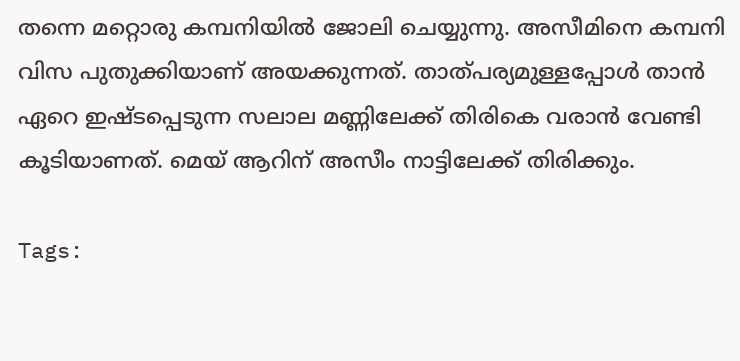തന്നെ മറ്റൊരു കമ്പനിയിൽ ജോലി ചെയ്യുന്നു. അസീമിനെ കമ്പനി വിസ പുതുക്കിയാണ് അയക്കുന്നത്‌. താത്‌പര്യമുള്ളപ്പോൾ താൻ ഏറെ ഇഷ്‌ടപ്പെടുന്ന സലാല മണ്ണിലേക്ക്‌ തിരികെ വരാൻ വേണ്ടി കൂടിയാണത്‌. മെയ്‌ ആറിന് അസീം നാട്ടിലേക്ക്‌ തിരിക്കും.

Tags: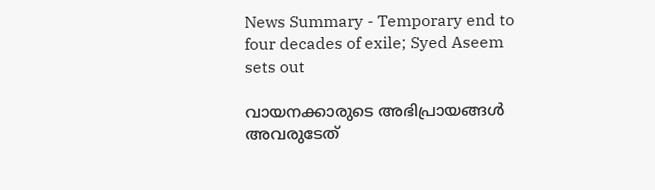News Summary - Temporary end to four decades of exile; Syed Aseem sets out

വായനക്കാരുടെ അഭിപ്രായങ്ങള്‍ അവരുടേത്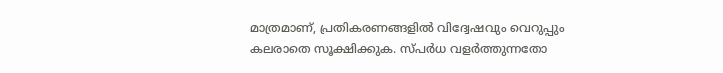മാത്രമാണ്, പ്രതികരണങ്ങളിൽ വിദ്വേഷവും വെറുപ്പും കലരാതെ സൂക്ഷിക്കുക. സ്പർധ വളർത്തുന്നതോ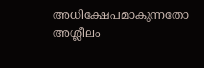അധിക്ഷേപമാകുന്നതോ അശ്ലീലം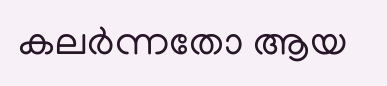കലർന്നതോ ആയ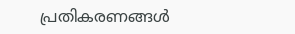പ്രതികരണങ്ങൾ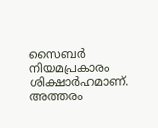സൈബർ നിയമപ്രകാരം ശിക്ഷാർഹമാണ്. അത്തരം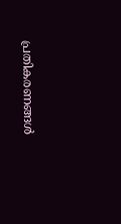പ്രതികരണങ്ങൾ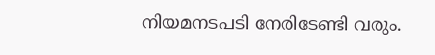നിയമനടപടി നേരിടേണ്ടി വരും.